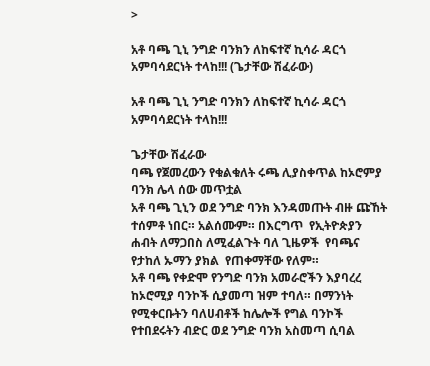>

አቶ ባጫ ጊኒ ንግድ ባንክን ለከፍተኛ ኪሳራ ዳርጎ አምባሳደርነት ተላከ!!! (ጌታቸው ሽፈራው)

አቶ ባጫ ጊኒ ንግድ ባንክን ለከፍተኛ ኪሳራ ዳርጎ አምባሳደርነት ተላከ!!!

ጌታቸው ሽፈራው
ባጫ የጀመረውን የቁልቁለት ሩጫ ሊያስቀጥል ከኦሮምያ ባንክ ሌላ ሰው መጥቷል
አቶ ባጫ ጊኒን ወደ ንግድ ባንክ እንዳመጡት ብዙ ጩኸት ተሰምቶ ነበር። አልሰሙም። በእርግጥ  የኢትዮጵያን ሐብት ለማጋበስ ለሚፈልጉት ባለ ጊዜዎች  የባጫና የታከለ ኡማን ያክል  የጠቀማቸው የለም።
አቶ ባጫ የቀድሞ የንግድ ባንክ አመራሮችን እያባረረ ከኦሮሚያ ባንኮች ሲያመጣ ዝም ተባለ። በማንነት የሚቀርቡትን ባለሀብቶች ከሌሎች የግል ባንኮች የተበደሩትን ብድር ወደ ንግድ ባንክ አስመጣ ሲባል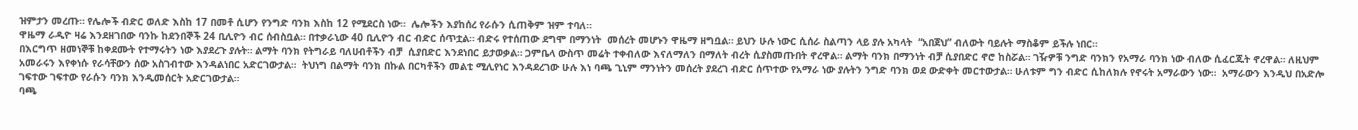ዝምታን መረጡ። የሌሎች ብድር ወለድ እስከ 17 በመቶ ሲሆን የንግድ ባንክ እስከ 12 የሚደርስ ነው።  ሌሎችን እያከሰረ የራሱን ሲጠቅም ዝም ተባለ።
ዋዜማ ራዲዮ ዛሬ እንደዘገበው ባንኩ ከደንበኞች 24 ቢሊዮን ብር ሰብስቧል። በተቃራኒው 40 ቢሊዮን ብር ብድር ሰጥቷል። ብድሩ የተሰጠው ደግሞ በማንነት  መሰረት መሆኑን ዋዜማ ዘግቧል። ይህን ሁሉ ነውር ሲሰራ ስልጣን ላይ ያሉ አካላት  “አበጀህ” ብለውት ባይሉት ማስቆም ይችሉ ነበር።
በእርግጥ ዘመነኞቹ ከቀደሙት የተማሩትን ነው እያደረጉ ያሉት። ልማት ባንክ የትግራይ ባለሀብቶችን ብቻ  ሲያበድር እንደነበር ይታወቃል። ጋምቤላ ውስጥ መሬት ተቀብለው እናለማለን በማለት ብረት ሲያስመጡበት ኖረዋል። ልማት ባንክ በማንነት ብቻ ሲያበድር ኖሮ ከስሯል። ገዥዎቹ ንግድ ባንክን የአማራ ባንክ ነው ብለው ሲፈርጁት ኖረዋል። ለዚህም አመራሩን እየቀነሱ የራሳቸውን ሰው አስገብተው እንዳልነበር አድርገውታል።  ትህነግ በልማት ባንክ በኩል በርካቶችን መልቲ ሚሊየነር እንዳደረገው ሁሉ እነ ባጫ ጊኒም ማንነትን መሰረት ያደረገ ብድር ሰጥተው የአማራ ነው ያሉትን ንግድ ባንክ ወደ ውድቀት መርተውታል። ሁለቱም ግን ብድር ሲከለክሉ የኖሩት አማራውን ነው።  አማራውን እንዲህ በአድሎ ገፍተው ገፍተው የራሱን ባንክ እንዲመሰርት አድርገውታል።
ባጫ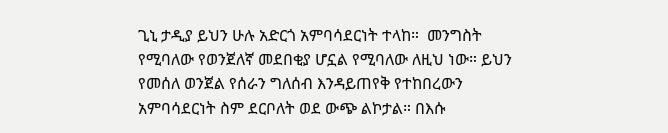ጊኒ ታዲያ ይህን ሁሉ አድርጎ አምባሳደርነት ተላከ።  መንግስት የሚባለው የወንጀለኛ መደበቂያ ሆኗል የሚባለው ለዚህ ነው። ይህን የመሰለ ወንጀል የሰራን ግለሰብ እንዳይጠየቅ የተከበረውን አምባሳደርነት ስም ደርቦለት ወደ ውጭ ልኮታል። በእሱ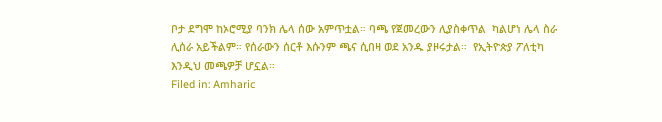ቦታ ደግሞ ከኦሮሚያ ባንክ ሌላ ሰው አምጥቷል። ባጫ የጀመረውን ሊያስቀጥል  ካልሆነ ሌላ ስራ ሊሰራ አይችልም። የሰራውን ሰርቶ እሱንም ጫና ሲበዛ ወደ አንዱ ያዞሩታል።  የኢትዮጵያ ፖለቲካ እንዲህ መጫዎቻ ሆኗል።
Filed in: Amharic